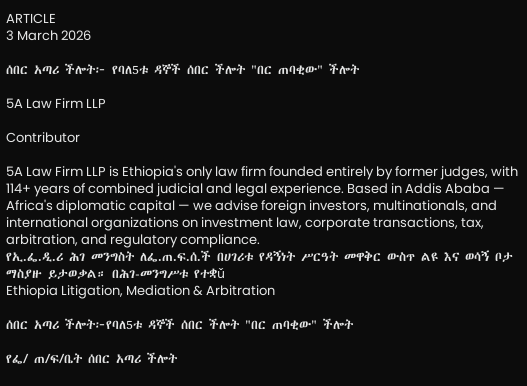ARTICLE
3 March 2026

ሰበር አጣሪ ችሎት፦ የባለ5ቱ ዳኞች ሰበር ችሎት "በር ጠባቂው" ችሎት

5A Law Firm LLP

Contributor

5A Law Firm LLP is Ethiopia's only law firm founded entirely by former judges, with 114+ years of combined judicial and legal experience. Based in Addis Ababa — Africa's diplomatic capital — we advise foreign investors, multinationals, and international organizations on investment law, corporate transactions, tax, arbitration, and regulatory compliance.
የኢ.ፌ.ዲ.ሪ ሕገ መንግስት ለፌ.ጠ.ፍ.ሰ.ች በሀገሪቱ የዳኝነት ሥርዓት መዋቅር ውስጥ ልዩ እና ወሳኝ ቦታ ማስያዙ ይታወቃል። በሕገ-መንግሥቱ የተቋǔ
Ethiopia Litigation, Mediation & Arbitration

ሰበር አጣሪ ችሎት፦የባለ5ቱ ዳኞች ሰበር ችሎት "በር ጠባቂው" ችሎት

የፌ/ ጠ/ፍ/ቤት ሰበር አጣሪ ችሎት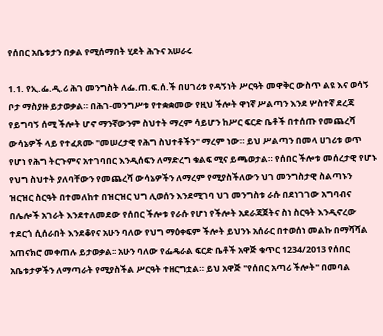የሰበር አቤቱታን በቃል የሚሰማበት ሂደት ሕጉና አሠራሩ

1.1. የኢ.ፌ.ዲ.ሪ ሕገ መንግስት ለፌ.ጠ.ፍ.ሰ.ች በሀገሪቱ የዳኝነት ሥርዓት መዋቅር ውስጥ ልዩ እና ወሳኝ ቦታ ማስያዙ ይታወቃል። በሕገ-መንግሥቱ የተቋቋመው የዚህ ችሎት ዋነኛ ሥልጣን እንደ ሦስተኛ ደረጃ የይግባኝ ሰሚ ችሎት ሆኖ ማንኛውንም ስህተት ማረም ሳይሆን ከሥር ፍርድ ቤቶች በተሰጡ የመጨረሻ ውሳኔዎች ላይ የተፈጸሙ "መሠረታዊ የሕግ ስህተቶችን" ማረም ነው። ይህ ሥልጣን በመላ ሀገሪቱ ወጥ የሆነ የሕግ ትርጉምና አተገባበር እንዲሰፍን ለማድረግ ቁልፍ ሚና ይጫወታል። የሰበር ችሎቱ መሰረታዊ የሆኑ የህግ ስህተት ያለባቸውን የመጨረሻ ውሳኔዎችን ለማረም የሚያስችለውን ህገ መንግስታዊ ስልጣኑን ዝርዝር ስርዓት በተመለከተ በዝርዝር ህግ ሊወሰን እንደሚገባ ህገ መንግስቱ ራሱ በደነገገው አግባብና በሌሎች አገራት እንደተለመደው የሰበር ችሎቱ የራሱ የሆነ የችሎት አደራጃጀትና ስነ ስርዓት እንዲኖረው ተደርጎ ሲሰራበት እንደቆየና አሁን ባለው የህግ ማዕቀፍም ችሎት ይህንኑ አሰራር በተወሰነ መልኩ በማሻሻል አጠናክሮ መቀጠሉ ይታወቃል፡፡ አሁን ባለው የፌዴራል ፍርድ ቤቶች አዋጅ ቁጥር 1234/2013 የሰበር አቤቱታዎችን ለማጣራት የሚያስችል ሥርዓት ተዘርግቷል። ይህ አዋጅ "የሰበር አጣሪ ችሎት" በመባል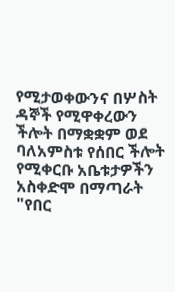የሚታወቀውንና በሦስት ዳኞች የሚዋቀረውን ችሎት በማቋቋም ወደ ባለአምስቱ የሰበር ችሎት የሚቀርቡ አቤቱታዎችን አስቀድሞ በማጣራት "የበር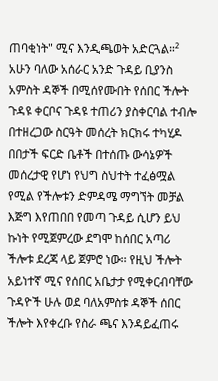ጠባቂነት" ሚና እንዲጫወት አድርጓል።² አሁን ባለው አሰራር አንድ ጉዳይ ቢያንስ አምስት ዳኞች በሚሰየሙበት የሰበር ችሎት ጉዳዩ ቀርቦና ጉዳዩ ተጠሪን ያስቀርባል ተብሎ በተዘረጋው ስርዓት መሰረት ክርክሩ ተካሂዶ በበታች ፍርድ ቤቶች በተሰጡ ውሳኔዎች መሰረታዊ የሆነ የህግ ስህተት ተፈፅሟል የሚል የችሎቱን ድምዳሜ ማግኘት መቻል እጅግ እየጠበበ የመጣ ጉዳይ ሲሆን ይህ ኩነት የሚጀምረው ደግሞ ከሰበር አጣሪ ችሎቱ ደረጃ ላይ ጀምሮ ነው፡፡ የዚህ ችሎት አይነተኛ ሚና የሰበር አቤታታ የሚቀርብባቸው ጉዳዮች ሁሉ ወደ ባለአምስቱ ዳኞች ሰበር ችሎት እየቀረቡ የስራ ጫና እንዳይፈጠሩ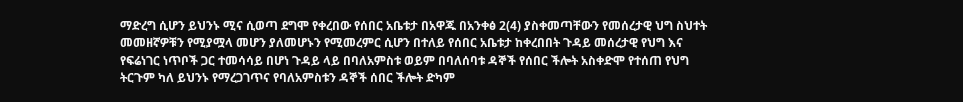ማድረግ ሲሆን ይህንኑ ሚና ሲወጣ ደግሞ የቀረበው የሰበር አቤቱታ በአዋጁ በአንቀፅ 2(4) ያስቀመጣቸውን የመሰረታዊ ህግ ስህተት መመዘኛዎቹን የሚያሟላ መሆን ያለመሆኑን የሚመረምር ሲሆን በተለይ የሰበር አቤቱታ ከቀረበበት ጉዳይ መሰረታዊ የህግ እና የፍሬነገር ነጥቦች ጋር ተመሳሳይ በሆነ ጉዳይ ላይ በባለአምስቱ ወይም በባለሰባቱ ዳኞች የሰበር ችሎት አስቀድሞ የተሰጠ የህግ ትርጉም ካለ ይህንኑ የማረጋገጥና የባለአምስቱን ዳኞች ሰበር ችሎት ድካም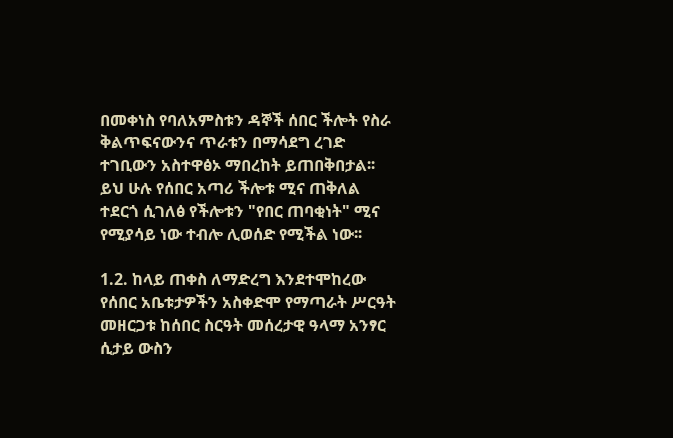በመቀነስ የባለአምስቱን ዳኞች ሰበር ችሎት የስራ ቅልጥፍናውንና ጥራቱን በማሳደግ ረገድ ተገቢውን አስተዋፅኦ ማበረከት ይጠበቅበታል፡፡ ይህ ሁሉ የሰበር አጣሪ ችሎቱ ሚና ጠቅለል ተደርጎ ሲገለፅ የችሎቱን "የበር ጠባቂነት" ሚና የሚያሳይ ነው ተብሎ ሊወሰድ የሚችል ነው፡፡

1.2. ከላይ ጠቀስ ለማድረግ እንደተሞከረው የሰበር አቤቱታዎችን አስቀድሞ የማጣራት ሥርዓት መዘርጋቱ ከሰበር ስርዓት መሰረታዊ ዓላማ አንፃር ሲታይ ውስን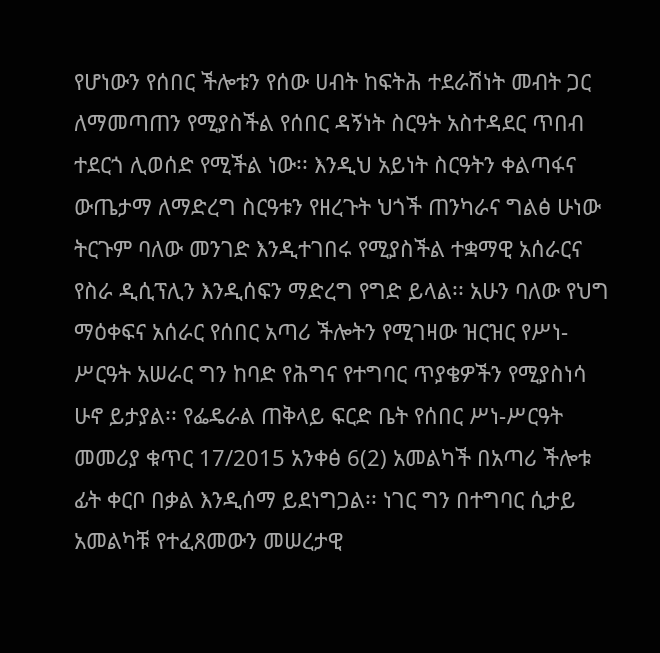የሆነውን የሰበር ችሎቱን የሰው ሀብት ከፍትሕ ተደራሽነት መብት ጋር ለማመጣጠን የሚያስችል የሰበር ዳኝነት ስርዓት አስተዳደር ጥበብ ተደርጎ ሊወሰድ የሚችል ነው፡፡ እንዲህ አይነት ስርዓትን ቀልጣፋና ውጤታማ ለማድረግ ስርዓቱን የዘረጉት ህጎች ጠንካራና ግልፅ ሁነው ትርጉም ባለው መንገድ እንዲተገበሩ የሚያስችል ተቋማዊ አሰራርና የስራ ዲሲፕሊን እንዲሰፍን ማድረግ የግድ ይላል፡፡ አሁን ባለው የህግ ማዕቀፍና አሰራር የሰበር አጣሪ ችሎትን የሚገዛው ዝርዝር የሥነ-ሥርዓት አሠራር ግን ከባድ የሕግና የተግባር ጥያቄዎችን የሚያስነሳ ሁኖ ይታያል፡፡ የፌዴራል ጠቅላይ ፍርድ ቤት የሰበር ሥነ-ሥርዓት መመሪያ ቁጥር 17/2015 አንቀፅ 6(2) አመልካች በአጣሪ ችሎቱ ፊት ቀርቦ በቃል እንዲሰማ ይደነግጋል፡፡ ነገር ግን በተግባር ሲታይ አመልካቹ የተፈጸመውን መሠረታዊ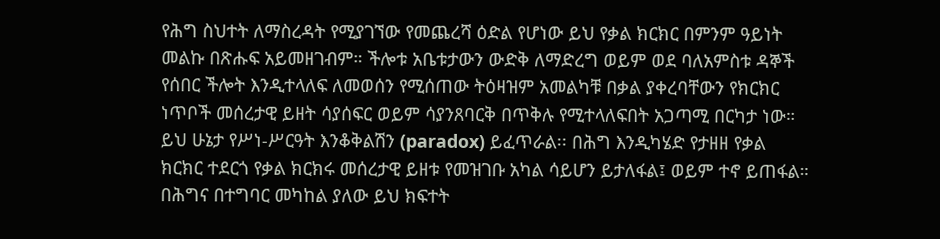የሕግ ስህተት ለማስረዳት የሚያገኘው የመጨረሻ ዕድል የሆነው ይህ የቃል ክርክር በምንም ዓይነት መልኩ በጽሑፍ አይመዘገብም። ችሎቱ አቤቱታውን ውድቅ ለማድረግ ወይም ወደ ባለአምስቱ ዳኞች የሰበር ችሎት እንዲተላለፍ ለመወሰን የሚሰጠው ትዕዛዝም አመልካቹ በቃል ያቀረባቸውን የክርክር ነጥቦች መሰረታዊ ይዘት ሳያሰፍር ወይም ሳያንጸባርቅ በጥቅሉ የሚተላለፍበት አጋጣሚ በርካታ ነው። ይህ ሁኔታ የሥነ-ሥርዓት እንቆቅልሽን (paradox) ይፈጥራል፡፡ በሕግ እንዲካሄድ የታዘዘ የቃል ክርክር ተደርጎ የቃል ክርክሩ መሰረታዊ ይዘቱ የመዝገቡ አካል ሳይሆን ይታለፋል፤ ወይም ተኖ ይጠፋል። በሕግና በተግባር መካከል ያለው ይህ ክፍተት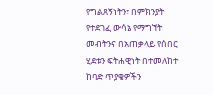የግልጸኝነትን፣ በምክንያት የተደገፈ ውሳኔ የማግኘት መብትንና በአጠቃላይ የሰበር ሂደቱን ፍትሐዊነት በተመለከተ ከባድ ጥያቄዎችን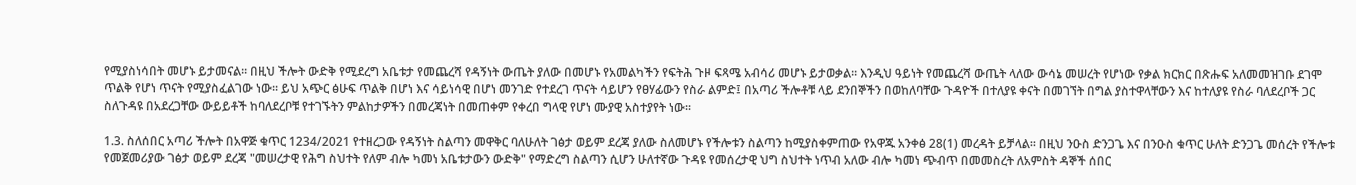የሚያስነሳበት መሆኑ ይታመናል፡፡ በዚህ ችሎት ውድቅ የሚደረግ አቤቱታ የመጨረሻ የዳኝነት ውጤት ያለው በመሆኑ የአመልካችን የፍትሕ ጉዞ ፍጻሜ አብሳሪ መሆኑ ይታወቃል፡፡ እንዲህ ዓይነት የመጨረሻ ውጤት ላለው ውሳኔ መሠረት የሆነው የቃል ክርክር በጽሑፍ አለመመዝገቡ ደገሞ ጥልቅ የሆነ ጥናት የሚያስፈልገው ነው፡፡ ይህ አጭር ፅሁፍ ጥልቅ በሆነ እና ሳይነሳዊ በሆነ መንገድ የተደረገ ጥናት ሳይሆን የፀሃፊውን የስራ ልምድ፤ በአጣሪ ችሎቶቹ ላይ ደንበኞችን በወከለባቸው ጉዳዮች በተለያዩ ቀናት በመገኘት በግል ያስተዋላቸውን እና ከተለያዩ የስራ ባለደረቦች ጋር ስለጉዳዩ በአደረጋቸው ውይይቶች ከባለደረቦቹ የተገኙትን ምልከታዎችን በመረጃነት በመጠቀም የቀረበ ግላዊ የሆነ ሙያዊ አስተያየት ነው፡፡

1.3. ስለሰበር አጣሪ ችሎት በአዋጅ ቁጥር 1234/2021 የተዘረጋው የዳኝነት ስልጣን መዋቅር ባለሁለት ገፅታ ወይም ደረጃ ያለው ስለመሆኑ የችሎቱን ስልጣን ከሚያስቀምጠው የአዋጁ አንቀፅ 28(1) መረዳት ይቻላል፡፡ በዚህ ንዑስ ድንጋጌ እና በንዑስ ቁጥር ሁለት ድንጋጌ መሰረት የችሎቱ የመጀመሪያው ገፅታ ወይም ደረጃ "መሠረታዊ የሕግ ስህተት የለም ብሎ ካመነ አቤቱታውን ውድቅ" የማድረግ ስልጣን ሲሆን ሁለተኛው ጉዳዩ የመሰረታዊ ህግ ስህተት ነጥብ አለው ብሎ ካመነ ጭብጥ በመመስረት ለአምስት ዳኞች ሰበር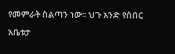የመምራት ስልጣን ነው፡፡ ህጉ አንድ የሰበር አቤቱታ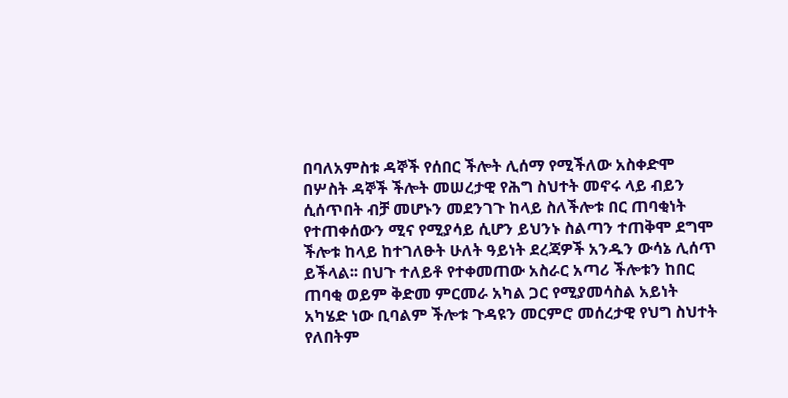በባለአምስቱ ዳኞች የሰበር ችሎት ሊሰማ የሚችለው አስቀድሞ በሦስት ዳኞች ችሎት መሠረታዊ የሕግ ስህተት መኖሩ ላይ ብይን ሲሰጥበት ብቻ መሆኑን መደንገጉ ከላይ ስለችሎቱ በር ጠባቂነት የተጠቀሰውን ሚና የሚያሳይ ሲሆን ይህንኑ ስልጣን ተጠቅሞ ደግሞ ችሎቱ ከላይ ከተገለፁት ሁለት ዓይነት ደረጃዎች አንዱን ውሳኔ ሊሰጥ ይችላል፡፡ በህጉ ተለይቶ የተቀመጠው አስራር አጣሪ ችሎቱን ከበር ጠባቂ ወይም ቅድመ ምርመራ አካል ጋር የሚያመሳስል አይነት አካሄድ ነው ቢባልም ችሎቱ ጉዳዩን መርምሮ መሰረታዊ የህግ ስህተት የለበትም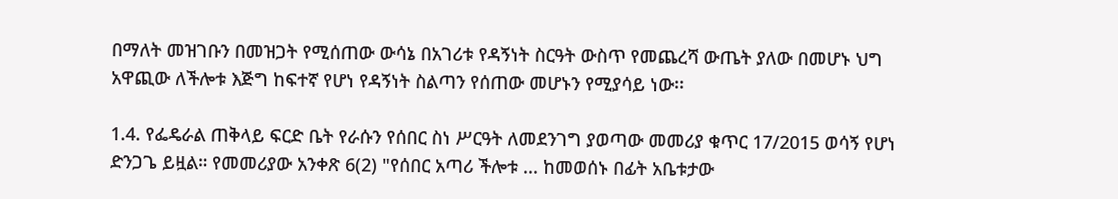በማለት መዝገቡን በመዝጋት የሚሰጠው ውሳኔ በአገሪቱ የዳኝነት ስርዓት ውስጥ የመጨረሻ ውጤት ያለው በመሆኑ ህግ አዋጪው ለችሎቱ እጅግ ከፍተኛ የሆነ የዳኝነት ስልጣን የሰጠው መሆኑን የሚያሳይ ነው፡፡

1.4. የፌዴራል ጠቅላይ ፍርድ ቤት የራሱን የሰበር ስነ ሥርዓት ለመደንገግ ያወጣው መመሪያ ቁጥር 17/2015 ወሳኝ የሆነ ድንጋጌ ይዟል። የመመሪያው አንቀጽ 6(2) "የሰበር አጣሪ ችሎቱ ... ከመወሰኑ በፊት አቤቱታው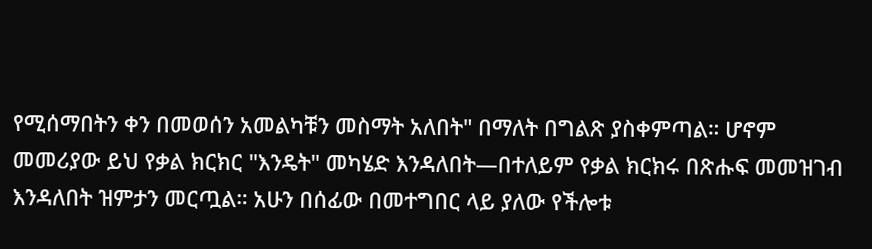የሚሰማበትን ቀን በመወሰን አመልካቹን መስማት አለበት" በማለት በግልጽ ያስቀምጣል። ሆኖም መመሪያው ይህ የቃል ክርክር "እንዴት" መካሄድ እንዳለበት—በተለይም የቃል ክርክሩ በጽሑፍ መመዝገብ እንዳለበት ዝምታን መርጧል። አሁን በሰፊው በመተግበር ላይ ያለው የችሎቱ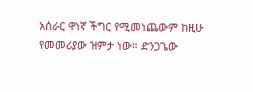አሰራር ዋነኛ ችግር የሚመነጨውም ከዚሁ የመመሪያው ዝምታ ነው። ድንጋጌው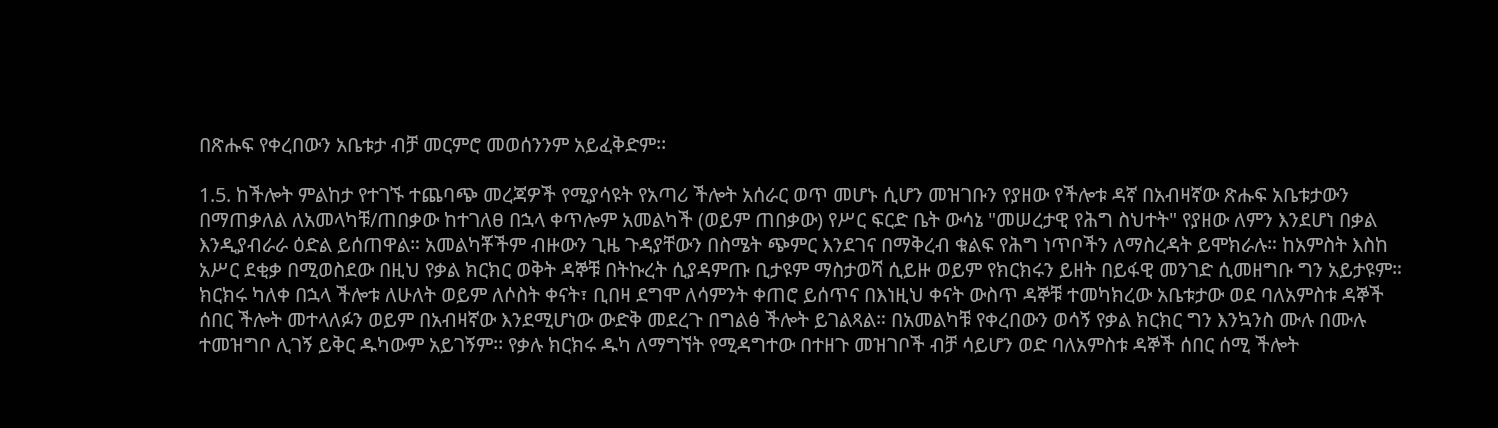በጽሑፍ የቀረበውን አቤቱታ ብቻ መርምሮ መወሰንንም አይፈቅድም፡፡

1.5. ከችሎት ምልከታ የተገኙ ተጨባጭ መረጃዎች የሚያሳዩት የአጣሪ ችሎት አሰራር ወጥ መሆኑ ሲሆን መዝገቡን የያዘው የችሎቱ ዳኛ በአብዛኛው ጽሑፍ አቤቱታውን በማጠቃለል ለአመላካቹ/ጠበቃው ከተገለፀ በኋላ ቀጥሎም አመልካች (ወይም ጠበቃው) የሥር ፍርድ ቤት ውሳኔ "መሠረታዊ የሕግ ስህተት" የያዘው ለምን እንደሆነ በቃል እንዲያብራራ ዕድል ይሰጠዋል። አመልካቾችም ብዙውን ጊዜ ጉዳያቸውን በስሜት ጭምር እንደገና በማቅረብ ቁልፍ የሕግ ነጥቦችን ለማስረዳት ይሞክራሉ። ከአምስት እስከ አሥር ደቂቃ በሚወስደው በዚህ የቃል ክርክር ወቅት ዳኞቹ በትኩረት ሲያዳምጡ ቢታዩም ማስታወሻ ሲይዙ ወይም የክርክሩን ይዘት በይፋዊ መንገድ ሲመዘግቡ ግን አይታዩም። ክርክሩ ካለቀ በኋላ ችሎቱ ለሁለት ወይም ለሶስት ቀናት፣ ቢበዛ ደግሞ ለሳምንት ቀጠሮ ይሰጥና በእነዚህ ቀናት ውስጥ ዳኞቹ ተመካክረው አቤቱታው ወደ ባለአምስቱ ዳኞች ሰበር ችሎት መተላለፉን ወይም በአብዛኛው እንደሚሆነው ውድቅ መደረጉ በግልፅ ችሎት ይገልጻል። በአመልካቹ የቀረበውን ወሳኝ የቃል ክርክር ግን እንኳንስ ሙሉ በሙሉ ተመዝግቦ ሊገኝ ይቅር ዱካውም አይገኝም፡፡ የቃሉ ክርክሩ ዱካ ለማግኘት የሚዳግተው በተዘጉ መዝገቦች ብቻ ሳይሆን ወድ ባለአምስቱ ዳኞች ሰበር ሰሚ ችሎት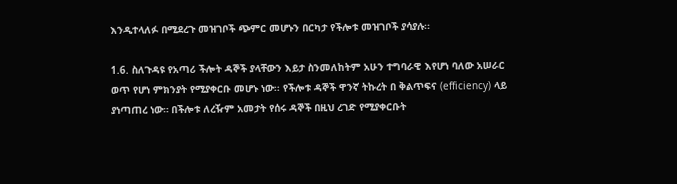እንዲተላለፉ በሚደረጉ መዝገቦች ጭምር መሆኑን በርካታ የችሎቱ መዝገቦች ያሳያሉ፡፡

1.6. ስለጉዳዩ የአጣሪ ችሎት ዳኞች ያላቸውን እይታ ስንመለከትም አሁን ተግባራዊ እየሆነ ባለው አሠራር ወጥ የሆነ ምክንያት የሚያቀርቡ መሆኑ ነው፡፡ የችሎቱ ዳኞች ዋንኛ ትኩረት በ ቅልጥፍና (efficiency) ላይ ያነጣጠረ ነው። በችሎቱ ለረዥም አመታት የሰሩ ዳኞች በዚህ ረገድ የሚያቀርቡት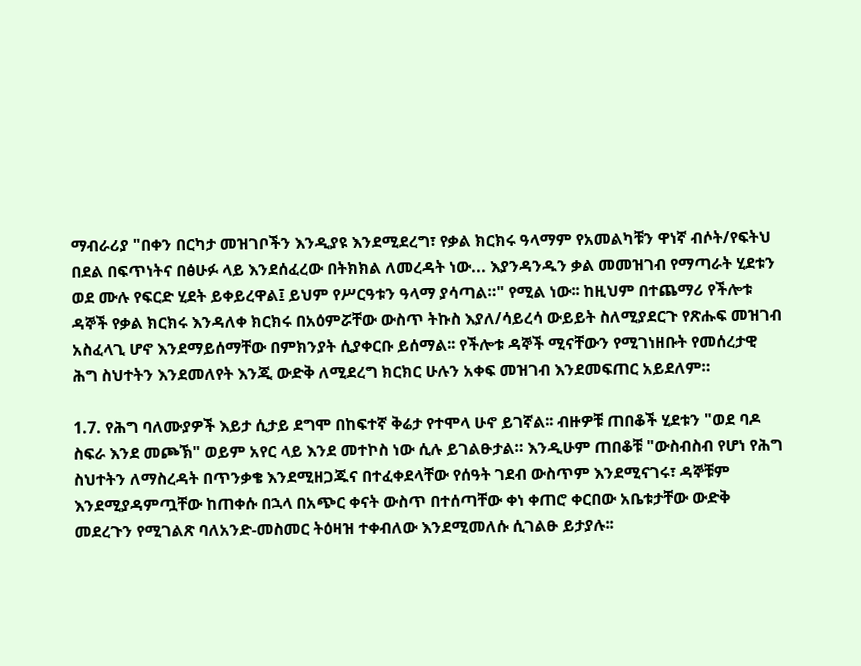ማብራሪያ "በቀን በርካታ መዝገቦችን እንዲያዩ እንደሚደረግ፣ የቃል ክርክሩ ዓላማም የአመልካቹን ዋነኛ ብሶት/የፍትህ በደል በፍጥነትና በፅሁፉ ላይ እንደሰፈረው በትክክል ለመረዳት ነው... እያንዳንዱን ቃል መመዝገብ የማጣራት ሂደቱን ወደ ሙሉ የፍርድ ሂደት ይቀይረዋል፤ ይህም የሥርዓቱን ዓላማ ያሳጣል።" የሚል ነው፡፡ ከዚህም በተጨማሪ የችሎቱ ዳኞች የቃል ክርክሩ እንዳለቀ ክርክሩ በአዕምሯቸው ውስጥ ትኩስ እያለ/ሳይረሳ ውይይት ስለሚያደርጉ የጽሑፍ መዝገብ አስፈላጊ ሆኖ እንደማይሰማቸው በምክንያት ሲያቀርቡ ይሰማል፡፡ የችሎቱ ዳኞች ሚናቸውን የሚገነዘቡት የመሰረታዊ ሕግ ስህተትን እንደመለየት እንጂ ውድቅ ለሚደረግ ክርክር ሁሉን አቀፍ መዝገብ እንደመፍጠር አይደለም።

1.7. የሕግ ባለሙያዎች እይታ ሲታይ ደግሞ በከፍተኛ ቅሬታ የተሞላ ሁኖ ይገኛል፡፡ ብዙዎቹ ጠበቆች ሂደቱን "ወደ ባዶ ስፍራ እንደ መጮኽ" ወይም አየር ላይ እንደ መተኮስ ነው ሲሉ ይገልፁታል። እንዲሁም ጠበቆቹ "ውስብስብ የሆነ የሕግ ስህተትን ለማስረዳት በጥንቃቄ እንደሚዘጋጁና በተፈቀደላቸው የሰዓት ገደብ ውስጥም እንደሚናገሩ፣ ዳኞቹም እንደሚያዳምጧቸው ከጠቀሱ በኋላ በአጭር ቀናት ውስጥ በተሰጣቸው ቀነ ቀጠሮ ቀርበው አቤቱታቸው ውድቅ መደረጉን የሚገልጽ ባለአንድ-መስመር ትዕዛዝ ተቀብለው እንደሚመለሱ ሲገልፁ ይታያሉ፡፡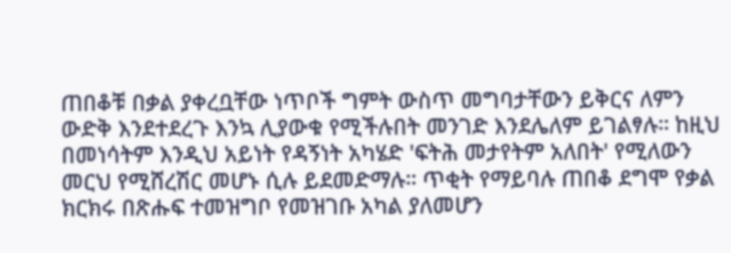ጠበቆቹ በቃል ያቀረቧቸው ነጥቦች ግምት ውስጥ መግባታቸውን ይቅርና ለምን ውድቅ እንደተደረጉ እንኳ ሊያውቁ የሚችሉበት መንገድ እንደሌለም ይገልፃሉ። ከዚህ በመነሳትም እንዲህ አይነት የዳኝነት አካሄድ 'ፍትሕ መታየትም አለበት' የሚለውን መርህ የሚሸረሽር መሆኑ ሲሉ ይደመድማሉ። ጥቂት የማይባሉ ጠበቆ ደግሞ የቃል ክርክሩ በጽሑፍ ተመዝግቦ የመዝገቡ አካል ያለመሆን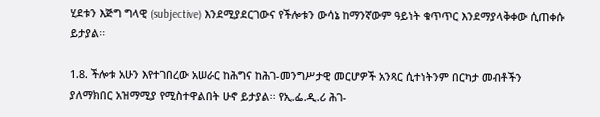ሂደቱን እጅግ ግላዊ (subjective) እንደሚያደርገውና የችሎቱን ውሳኔ ከማንኛውም ዓይነት ቁጥጥር እንደማያላቅቀው ሲጠቀሱ ይታያል፡፡

1.8. ችሎቱ አሁን እየተገበረው አሠራር ከሕግና ከሕገ-መንግሥታዊ መርሆዎች አንጻር ሲተነትንም በርካታ መብቶችን ያለማክበር አዝማሚያ የሚስተዋልበት ሁኖ ይታያል፡፡ የኢ.ፌ.ዲ.ሪ ሕገ-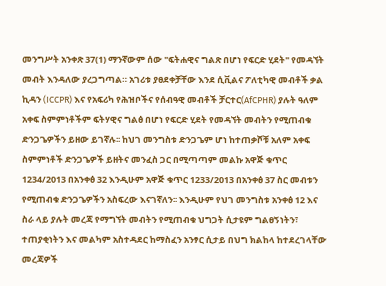መንግሥት አንቀጽ 37(1) ማንኛውም ሰው "ፍትሐዊና ግልጽ በሆነ የፍርድ ሂደት" የመዳኘት መብት እንዳለው ያረጋግጣል። አገሪቱ ያፀደቀቻቸው እንደ ሲቪልና ፖለቲካዊ መብቶች ቃል ኪዳን (ICCPR) እና የአፍሪካ የሕዝቦችና የሰብዓዊ መብቶች ቻርተር(AfCPHR) ያሉት ዓለም አቀፍ ስምምነቶችም ፍትሃዊና ግልፅ በሆነ የፍርድ ሂደት የመዳኘት መብትን የሚጠብቁ ድንጋጌዎችን ይዘው ይገኛሉ፡፡ ከህገ መንግስቱ ድንጋጌም ሆነ ከተጠቃሾቹ አለም አቀፍ ስምምነቶች ድንጋጌዎች ይዘትና መንፈስ ጋር በሚጣጣም መልኩ አዋጅ ቁጥር 1234/2013 በአንቀፅ 32 እንዲሁም አዋጅ ቁጥር 1233/2013 በአንቀፅ 37 ስር መብቱን የሚጠብቁ ድንጋጌዎችን አስፍረው እናገኛለን፡፡ እንዲሁም የህገ መንግስቱ አንቀፅ 12 እና ስራ ላይ ያሉት መረጃ የማግኘት መብትን የሚጠብቁ ህግጋት ሲታዩም ግልፀኝነትን፣ ተጠያቂነትን እና መልካም አስተዳደር ከማስፈን አንፃር ሲታይ በህግ ክልከላ ከተደረገላቸው መረጃዎች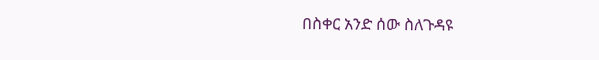በስቀር አንድ ሰው ስለጉዳዩ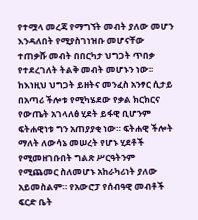የተሟላ መረጃ የማግኘት መብት ያለው መሆን እንዳለበት የሚያስገነዝቡ መሆናቸው ተጠቃሹ መብት በበርካታ ህግጋት ጥበቃ የተደረገለት ትልቅ መብት መሆኑን ነው፡፡ ከእነዚህ ህግጋት ይዘትና መንፈስ አንፃር ሲታይ በአጣሪ ችሎቱ የሚካሄደው የቃል ክርክርና የውጤት አገላለፅ ሂደት ይፋዊ ቢሆንም ፍትሐዊነቱ ግን አጠያያቂ ነው። ፍትሐዊ ችሎት ማለት ለውሳኔ መሠረት የሆኑ ሂደቶች የሚመዘገቡበት ግልጽ ሥርዓትንም የሚጨመር ስለመሆኑ አከራካሪነት ያለው አይመስልም። የአውሮፓ የሰብዓዊ መብቶች ፍርድ ቤት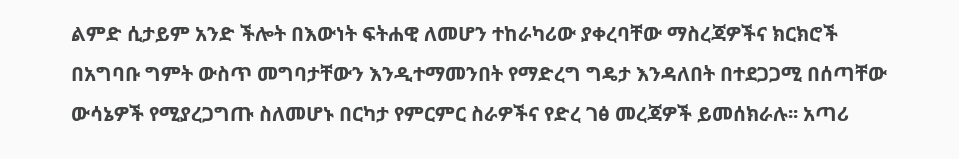ልምድ ሲታይም አንድ ችሎት በእውነት ፍትሐዊ ለመሆን ተከራካሪው ያቀረባቸው ማስረጃዎችና ክርክሮች በአግባቡ ግምት ውስጥ መግባታቸውን እንዲተማመንበት የማድረግ ግዴታ እንዳለበት በተደጋጋሚ በሰጣቸው ውሳኔዎች የሚያረጋግጡ ስለመሆኑ በርካታ የምርምር ስራዎችና የድረ ገፅ መረጃዎች ይመሰክራሉ፡፡ አጣሪ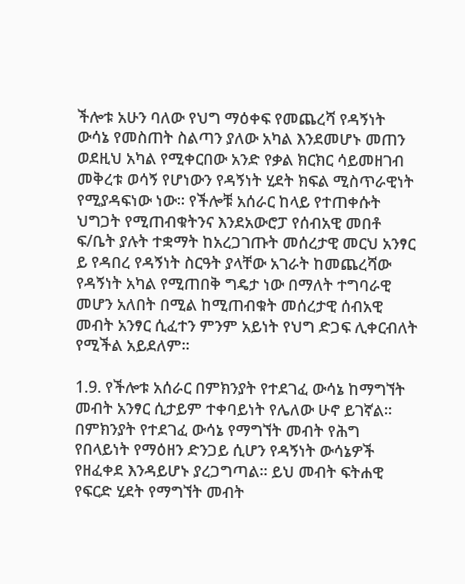ችሎቱ አሁን ባለው የህግ ማዕቀፍ የመጨረሻ የዳኝነት ውሳኔ የመስጠት ስልጣን ያለው አካል እንደመሆኑ መጠን ወደዚህ አካል የሚቀርበው አንድ የቃል ክርክር ሳይመዘገብ መቅረቱ ወሳኝ የሆነውን የዳኝነት ሂደት ክፍል ሚስጥራዊነት የሚያዳፍነው ነው፡፡ የችሎቹ አሰራር ከላይ የተጠቀሱት ህግጋት የሚጠብቁትንና እንደአውሮፓ የሰብአዊ መበቶ ፍ/ቤት ያሉት ተቋማት ከአረጋገጡት መሰረታዊ መርህ አንፃር ይ የዳበረ የዳኝነት ስርዓት ያላቸው አገራት ከመጨረሻው የዳኝነት አካል የሚጠበቅ ግዴታ ነው በማለት ተግባራዊ መሆን አለበት በሚል ከሚጠብቁት መሰረታዊ ሰብአዊ መብት አንፃር ሲፈተን ምንም አይነት የህግ ድጋፍ ሊቀርብለት የሚችል አይደለም፡፡

1.9. የችሎቱ አሰራር በምክንያት የተደገፈ ውሳኔ ከማግኘት መብት አንፃር ሲታይም ተቀባይነት የሌለው ሁኖ ይገኛል፡፡ በምክንያት የተደገፈ ውሳኔ የማግኘት መብት የሕግ የበላይነት የማዕዘን ድንጋይ ሲሆን የዳኝነት ውሳኔዎች የዘፈቀደ እንዳይሆኑ ያረጋግጣል። ይህ መብት ፍትሐዊ የፍርድ ሂደት የማግኘት መብት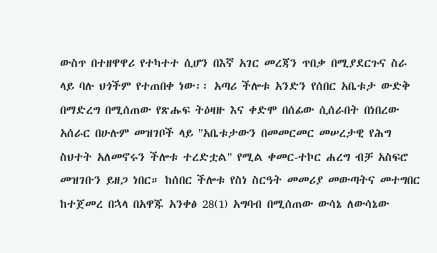ውስጥ በተዘዋዋሪ የተካተተ ሲሆን በእኛ አገር መረጃን ጥበቃ በሚያደርጉና ስራ ላይ ባሉ ህጎችም የተጠበቀ ነው፡፡ አጣሪ ችሎቱ አንድን የሰበር አቤቱታ ውድቅ በማድረግ በሚሰጠው የጽሑፍ ትዕዛዙ እና ቀድሞ በሰፊው ሲሰራበት በነበረው አሰራር በሁሉም መዝገቦች ላይ "አቤቱታውን በመመርመር መሠረታዊ የሕግ ስህተት አለመኖሩን ችሎቱ ተረድቷል" የሚል ቀመር-ተኮር ሐረግ ብቻ አስፍሮ መዝገቡን ይዘጋ ነበር። ከሰበር ችሎቱ የስነ ስርዓት መመሪያ መውጣትና መተግበር ከተጀመረ በኋላ በአዋጁ አንቀፅ 28(1) አግባብ በሚሰጠው ውሳኔ ለውሳኔው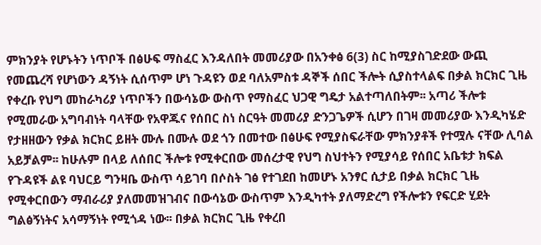ምክንያት የሆኑትን ነጥቦች በፅሁፍ ማስፈር እንዳለበት መመሪያው በአንቀፅ 6(3) ስር ከሚያስገድደው ውጪ የመጨረሻ የሆነውን ዳኝነት ሲሰጥም ሆነ ጉዳዩን ወደ ባለአምስቱ ዳኞች ሰበር ችሎት ሲያስተላልፍ በቃል ክርክር ጊዜ የቀረቡ የህግ መከራካሪያ ነጥቦችን በውሳኔው ውስጥ የማስፈር ህጋዊ ግዴታ አልተጣለበትም፡፡ አጣሪ ችሎቱ የሚመራው አግባብነት ባላቸው የአዋጁና የሰበር ስነ ስርዓት መመሪያ ድንጋጌዎች ሲሆን በገዛ መመሪያው እንዲካሄድ የታዘዘውን የቃል ክርክር ይዘት ሙሉ በሙሉ ወደ ጎን በመተው በፅሁፍ የሚያስፍራቸው ምክንያቶች የተሟሉ ናቸው ሊባል አይቻልም፡፡ ከሁሉም በላይ ለሰበር ችሎቱ የሚቀርበው መሰረታዊ የህግ ስህተትን የሚያሳይ የሰበር አቤቱታ ክፍል የጉዳዩች ልዩ ባህርይ ግንዛቤ ውስጥ ሳይገባ በሶስት ገፅ የተገደበ ከመሆኑ አንፃር ሲታይ በቃል ክርክር ጊዜ የሚቀርበውን ማብራሪያ ያለመመዝገብና በውሳኔው ውስጥም እንዲካተት ያለማድረግ የችሎቱን የፍርድ ሂደት ግልፅኝነትና አሳማኝነት የሚጎዳ ነው፡፡ በቃል ክርክር ጊዜ የቀረበ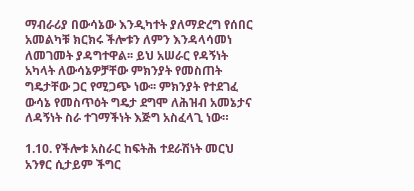ማብራሪያ በውሳኔው እንዲካተት ያለማድረግ የሰበር አመልካቹ ክርክሩ ችሎቱን ለምን እንዳላሳመነ ለመገመት ያዳግተዋል፡፡ ይህ አሠራር የዳኝነት አካላት ለውሳኔዎቻቸው ምክንያት የመስጠት ግዴታቸው ጋር የሚጋጭ ነው፡፡ ምክንያት የተደገፈ ውሳኔ የመስጥዕት ግዴታ ደግሞ ለሕዝብ አመኔታና ለዳኝነት ስራ ተገማችነት እጅግ አስፈላጊ ነው።

1.10. የችሎቱ አስራር ከፍትሕ ተደራሽነት መርህ አንፃር ሲታይም ችግር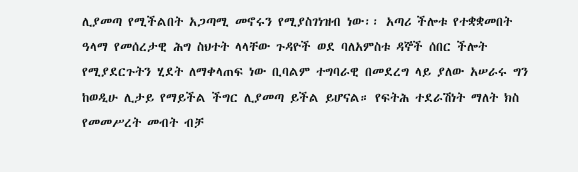ሊያመጣ የሚችልበት አጋጣሚ መኖሩን የሚያስገነዝብ ነው፡፡ አጣሪ ችሎቱ የተቋቋመበት ዓላማ የመሰረታዊ ሕግ ስህተት ላላቸው ጉዳዮች ወደ ባለአምስቱ ዳኞች ሰበር ችሎት የሚያደርጉትን ሂደት ለማቀላጠፍ ነው ቢባልም ተግባራዊ በመደረግ ላይ ያለው አሠራሩ ግን ከወዲሁ ሊታይ የማይችል ችግር ሊያመጣ ይችል ይሆናል። የፍትሕ ተደራሽነት ማለት ክስ የመመሥረት መብት ብቻ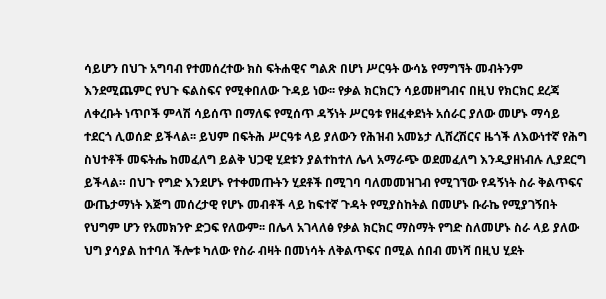ሳይሆን በህጉ አግባብ የተመሰረተው ክስ ፍትሐዊና ግልጽ በሆነ ሥርዓት ውሳኔ የማግኘት መብትንም እንደሚጨምር የህጉ ፍልስፍና የሚቀበለው ጉዳይ ነው፡፡ የቃል ክርክርን ሳይመዘግብና በዚህ የክርክር ደረጃ ለቀረቡት ነጥቦች ምላሽ ሳይሰጥ በማለፍ የሚሰጥ ዳኝነት ሥርዓቱ የዘፈቀደነት አሰራር ያለው መሆኑ ማሳይ ተደርጎ ሊወሰድ ይችላል፡፡ ይህም በፍትሕ ሥርዓቱ ላይ ያለውን የሕዝብ አመኔታ ሊሸረሽርና ዜጎች ለእውነተኛ የሕግ ስህተቶች መፍትሔ ከመፈለግ ይልቅ ህጋዊ ሂደቱን ያልተከተለ ሌላ አማራጭ ወደመፈለግ እንዲያዘነብሉ ሊያደርግ ይችላል። በህጉ የግድ እንደሆኑ የተቀመጡትን ሂደቶች በሚገባ ባለመመዝገብ የሚገኘው የዳኝነት ስራ ቅልጥፍና ውጤታማነት እጅግ መሰረታዊ የሆኑ መብቶች ላይ ከፍተኛ ጉዳት የሚያስከትል በመሆኑ ቡራኬ የሚያገኝበት የህግም ሆን የአመክንዮ ድጋፍ የለውም፡፡ በሌላ አገላለፅ የቃል ክርክር ማስማት የግድ ስለመሆኑ ስራ ላይ ያለው ህግ ያሳያል ከተባለ ችሎቱ ካለው የስራ ብዛት በመነሳት ለቅልጥፍና በሚል ሰበብ መነሻ በዚህ ሂደት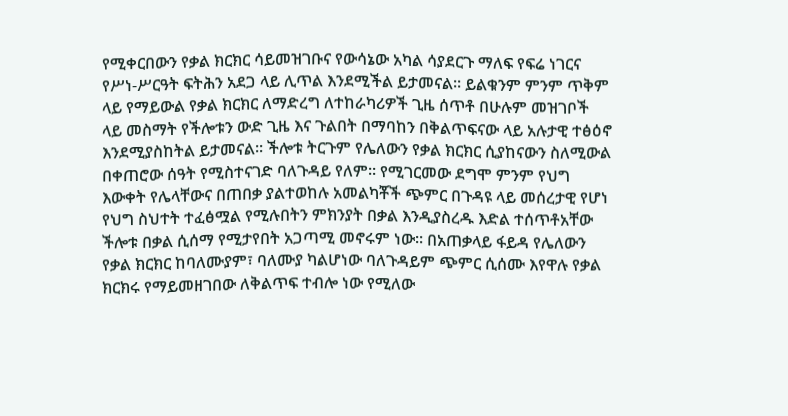የሚቀርበውን የቃል ክርክር ሳይመዝገቡና የውሳኔው አካል ሳያደርጉ ማለፍ የፍሬ ነገርና የሥነ-ሥርዓት ፍትሕን አደጋ ላይ ሊጥል እንደሚችል ይታመናል፡፡ ይልቁንም ምንም ጥቅም ላይ የማይውል የቃል ክርክር ለማድረግ ለተከራካሪዎች ጊዜ ሰጥቶ በሁሉም መዝገቦች ላይ መስማት የችሎቱን ውድ ጊዜ እና ጉልበት በማባከን በቅልጥፍናው ላይ አሉታዊ ተፅዕኖ እንደሚያስከትል ይታመናል፡፡ ችሎቱ ትርጉም የሌለውን የቃል ክርክር ሲያከናውን ስለሚውል በቀጠሮው ሰዓት የሚስተናገድ ባለጉዳይ የለም፡፡ የሚገርመው ደግሞ ምንም የህግ እውቀት የሌላቸውና በጠበቃ ያልተወከሉ አመልካቾች ጭምር በጉዳዩ ላይ መሰረታዊ የሆነ የህግ ስህተት ተፈፅሟል የሚሉበትን ምክንያት በቃል እንዲያስረዱ እድል ተሰጥቶአቸው ችሎቱ በቃል ሲሰማ የሚታየበት አጋጣሚ መኖሩም ነው፡፡ በአጠቃላይ ፋይዳ የሌለውን የቃል ክርክር ከባለሙያም፣ ባለሙያ ካልሆነው ባለጉዳይም ጭምር ሲሰሙ እየዋሉ የቃል ክርክሩ የማይመዘገበው ለቅልጥፍ ተብሎ ነው የሚለው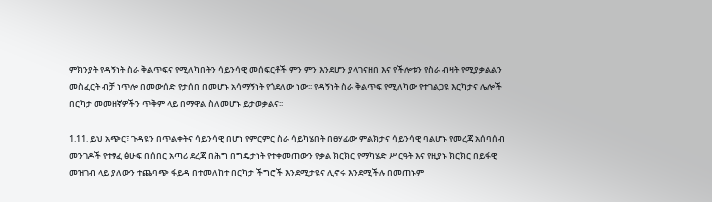ምክንያት የዳኝነት ስራ ቅልጥፍና የሚለካበትን ሳይንሳዊ መሰፍርቶች ምን ምን እንደሆን ያላገናዘበ እና የችሎቱን የስራ ብዛት የሚያቃልልን መስፈርት ብቻ ነጥሎ በመውሰድ የታሰበ በመሆኑ አሳማኝነት የጎደለው ነው፡፡ የዳኝነት ስራ ቅልጥፍ የሚለካው የተገልጋዩ እርካታና ሌሎች በርካታ መመዘኛዎችን ጥቅም ላይ በማዋል ስለመሆኑ ይታወቃልና፡፡

1.11. ይህ አጭር፣ ጉዳዩን በጥልቀትና ሳይንሳዊ በሆነ የምርምር ስራ ሳይካሄበት በፀሃፊው ምልክታና ሳይንሳዊ ባልሆኑ የመረጃ አሰባሰብ መንገዶች የተፃፈ ፅሁፍ በሰበር አጣሪ ደረጃ በሕግ በግዴታነት የተቀመጠውን የቃል ክርክር የማካሄድ ሥርዓት እና የዚያኑ ክርክር በይፋዊ መዝገብ ላይ ያለውን ተጨባጭ ፋይዳ በተመለከተ በርካታ ችግሮች እንደሚታዩና ሊኖሩ እንደሚችሉ በመጠኑም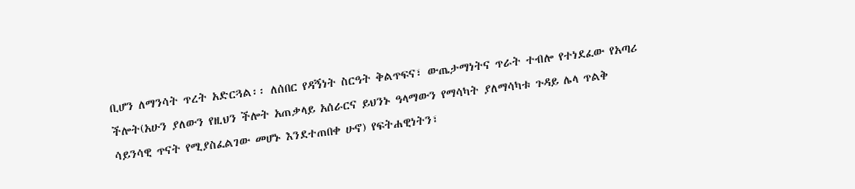ቢሆን ለማንሳት ጥረት አድርጓል፡፡ ለሰበር የዳኝነት ስርዓት ቅልጥፍና፣ ውጤታማነትና ጥራት ተብሎ የተነደፈው የአጣሪ ችሎት(አሁን ያለውን የዚህን ችሎት አጠቃላይ አሰራርና ይህንኑ ዓላማውን የማሳካት ያለማሳካቱ ጉዳይ ሌላ ጥልቅ ሳይንሳዊ ጥናት የሚያስፈልገው መሆኑ እንደተጠበቀ ሁኖ) የፍትሐዊነትን፣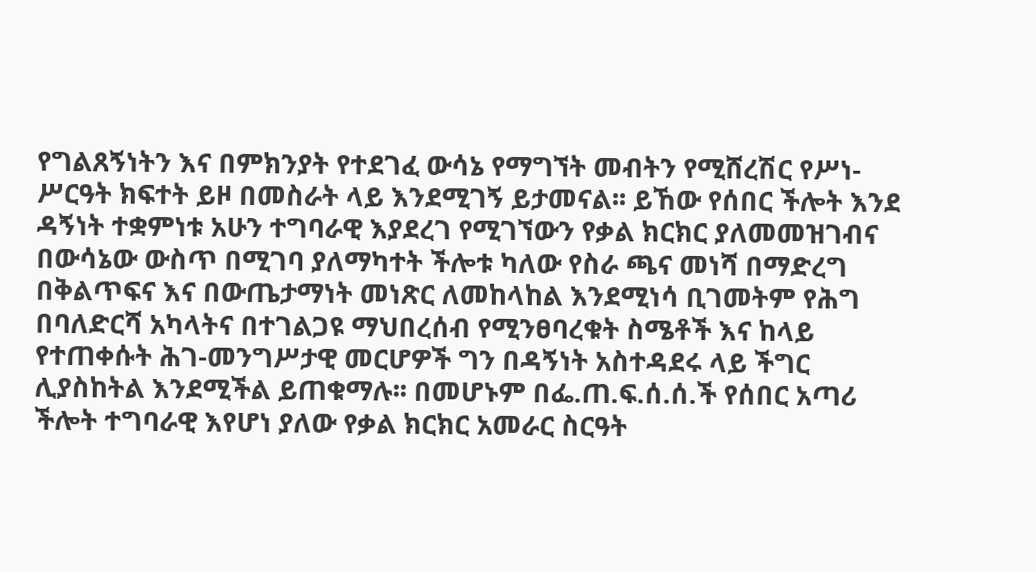የግልጸኝነትን እና በምክንያት የተደገፈ ውሳኔ የማግኘት መብትን የሚሸረሽር የሥነ-ሥርዓት ክፍተት ይዞ በመስራት ላይ እንደሚገኝ ይታመናል፡፡ ይኸው የሰበር ችሎት እንደ ዳኝነት ተቋምነቱ አሁን ተግባራዊ እያደረገ የሚገኘውን የቃል ክርክር ያለመመዝገብና በውሳኔው ውስጥ በሚገባ ያለማካተት ችሎቱ ካለው የስራ ጫና መነሻ በማድረግ በቅልጥፍና እና በውጤታማነት መነጽር ለመከላከል እንደሚነሳ ቢገመትም የሕግ በባለድርሻ አካላትና በተገልጋዩ ማህበረሰብ የሚንፀባረቁት ስሜቶች እና ከላይ የተጠቀሱት ሕገ-መንግሥታዊ መርሆዎች ግን በዳኝነት አስተዳደሩ ላይ ችግር ሊያስከትል እንደሚችል ይጠቁማሉ፡፡ በመሆኑም በፌ.ጠ.ፍ.ሰ.ሰ.ች የሰበር አጣሪ ችሎት ተግባራዊ እየሆነ ያለው የቃል ክርክር አመራር ስርዓት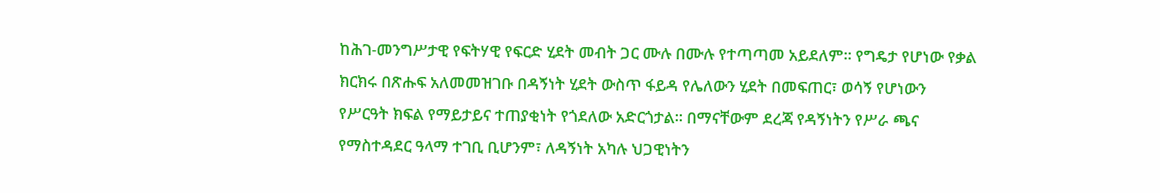ከሕገ-መንግሥታዊ የፍትሃዊ የፍርድ ሂደት መብት ጋር ሙሉ በሙሉ የተጣጣመ አይደለም። የግዴታ የሆነው የቃል ክርክሩ በጽሑፍ አለመመዝገቡ በዳኝነት ሂደት ውስጥ ፋይዳ የሌለውን ሂደት በመፍጠር፣ ወሳኝ የሆነውን የሥርዓት ክፍል የማይታይና ተጠያቂነት የጎደለው አድርጎታል፡፡ በማናቸውም ደረጃ የዳኝነትን የሥራ ጫና የማስተዳደር ዓላማ ተገቢ ቢሆንም፣ ለዳኝነት አካሉ ህጋዊነትን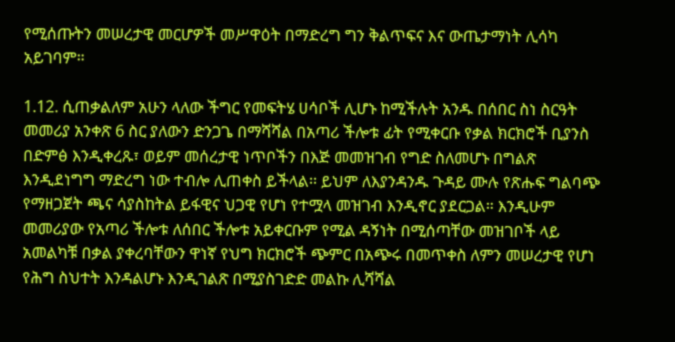የሚሰጡትን መሠረታዊ መርሆዎች መሥዋዕት በማድረግ ግን ቅልጥፍና እና ውጤታማነት ሊሳካ አይገባም።

1.12. ሲጠቃልለም አሁን ላለው ችግር የመፍትሄ ሀሳቦች ሊሆኑ ከሚችሉት አንዱ በሰበር ስነ ስርዓት መመሪያ አንቀጽ 6 ስር ያለውን ድንጋጌ በማሻሻል በአጣሪ ችሎቱ ፊት የሚቀርቡ የቃል ክርክሮች ቢያንስ በድምፅ እንዲቀረጹ፣ ወይም መሰረታዊ ነጥቦችን በእጅ መመዝገብ የግድ ስለመሆኑ በግልጽ እንዲደነግግ ማድረግ ነው ተብሎ ሊጠቀስ ይችላል፡፡ ይህም ለእያንዳንዱ ጉዳይ ሙሉ የጽሑፍ ግልባጭ የማዘጋጀት ጫና ሳያስከትል ይፋዊና ህጋዊ የሆነ የተሟላ መዝገብ እንዲኖር ያደርጋል። እንዲሁም መመሪያው የአጣሪ ችሎቱ ለሰበር ችሎቱ አይቀርቡም የሚል ዳኝነት በሚሰጣቸው መዝገቦች ላይ አመልካቹ በቃል ያቀረባቸውን ዋነኛ የህግ ክርክሮች ጭምር በአጭሩ በመጥቀስ ለምን መሠረታዊ የሆነ የሕግ ስህተት እንዳልሆኑ እንዲገልጽ በሚያስገድድ መልኩ ሊሻሻል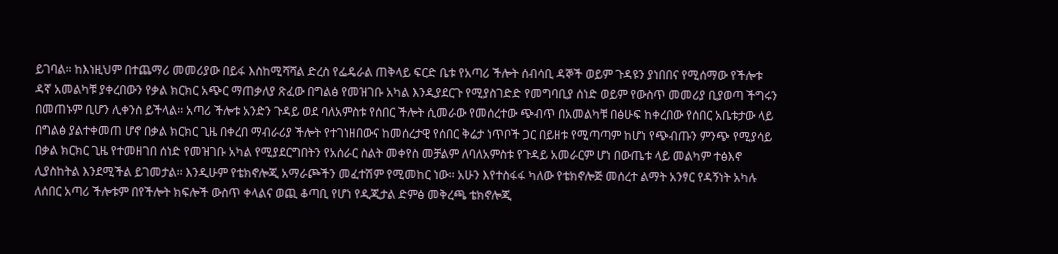ይገባል። ከእነዚህም በተጨማሪ መመሪያው በይፋ እስከሚሻሻል ድረስ የፌዴራል ጠቅላይ ፍርድ ቤቱ የአጣሪ ችሎት ሰብሳቢ ዳኞች ወይም ጉዳዩን ያነበበና የሚሰማው የችሎቱ ዳኛ አመልካቹ ያቀረበውን የቃል ክርክር አጭር ማጠቃለያ ጽፈው በግልፅ የመዝገቡ አካል እንዲያደርጉ የሚያስገድድ የመግባቢያ ሰነድ ወይም የውስጥ መመሪያ ቢያወጣ ችግሩን በመጠኑም ቢሆን ሊቀንስ ይችላል፡፡ አጣሪ ችሎቱ አንድን ጉዳይ ወደ ባለአምስቱ የሰበር ችሎት ሲመራው የመሰረተው ጭብጥ በአመልካቹ በፅሁፍ ከቀረበው የሰበር አቤቱታው ላይ በግልፅ ያልተቀመጠ ሆኖ በቃል ክርክር ጊዜ በቀረበ ማብራሪያ ችሎት የተገነዘበውና ከመሰረታዊ የሰበር ቅሬታ ነጥቦች ጋር በይዘቱ የሚጣጣም ከሆነ የጭብጡን ምንጭ የሚያሳይ በቃል ክርክር ጊዜ የተመዘገበ ሰነድ የመዝገቡ አካል የሚያደርግበትን የአሰራር ስልት መቀየስ መቻልም ለባለአምስቱ የጉዳይ አመራርም ሆነ በውጤቱ ላይ መልካም ተፅእኖ ሊያስከትል እንደሚችል ይገመታል፡፡ እንዲሁም የቴክኖሎጂ አማራጮችን መፈተሽም የሚመከር ነው፡፡ አሁን እየተስፋፋ ካለው የቴክኖሎጅ መሰረተ ልማት አንፃር የዳኝነት አካሉ ለሰበር አጣሪ ችሎቱም በየችሎት ክፍሎች ውስጥ ቀላልና ወጪ ቆጣቢ የሆነ የዲጂታል ድምፅ መቅረጫ ቴክኖሎጂ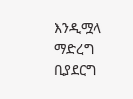እንዲሟላ ማድረግ ቢያደርግ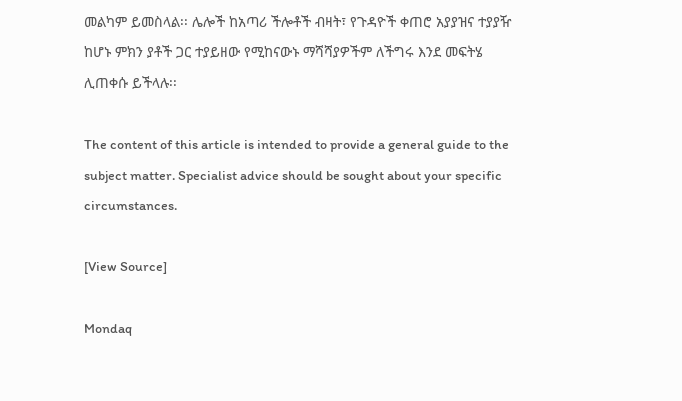መልካም ይመስላል፡፡ ሌሎች ከአጣሪ ችሎቶች ብዛት፣ የጉዳዮች ቀጠሮ አያያዝና ተያያዥ ከሆኑ ምክን ያቶች ጋር ተያይዘው የሚከናውኑ ማሻሻያዎችም ለችግሩ እንደ መፍትሄ ሊጠቀሱ ይችላሉ፡፡

The content of this article is intended to provide a general guide to the subject matter. Specialist advice should be sought about your specific circumstances.

[View Source]

Mondaq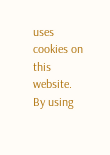uses cookies on this website. By using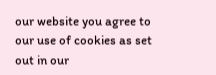our website you agree to our use of cookies as set out in our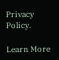Privacy Policy.

Learn More